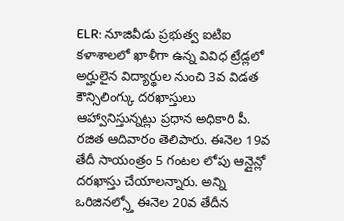ELR: నూజివీడు ప్రభుత్వ ఐటిఐ కళాశాలలో ఖాళీగా ఉన్న వివిధ ట్రేడ్లలో అర్హులైన విద్యార్థుల నుంచి 3వ విడత కౌన్సిలింగ్కు దరఖాస్తులు ఆహ్వానిస్తున్నట్లు ప్రధాన అధికారి పీ. రజిత ఆదివారం తెలిపారు. ఈనెల 19వ తేదీ సాయంత్రం 5 గంటల లోపు ఆన్లైన్లో దరఖాస్తు చేయాలన్నారు. అన్ని ఒరిజినల్స్తో ఈనెల 20వ తేదీన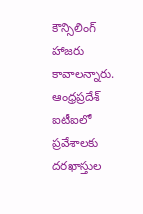కౌన్సిలింగ్ హాజరు కావాలన్నారు.
ఆంధ్రప్రదేశ్
ఐటీఐలో ప్రవేశాలకు దరఖాస్తుల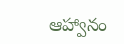ఆహ్వానం